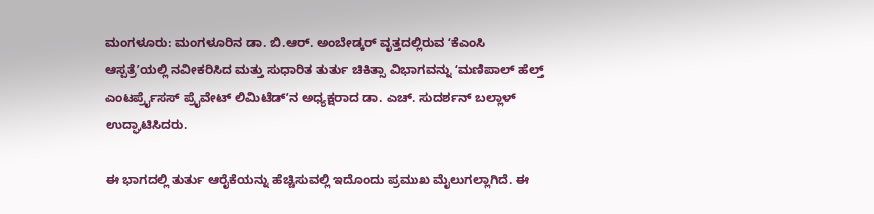ಮಂಗಳೂರು: ಮಂಗಳೂರಿನ ಡಾ. ಬಿ.ಆರ್. ಅಂಬೇಡ್ಕರ್ ವೃತ್ತದಲ್ಲಿರುವ ʻಕೆಎಂಸಿ ಆಸ್ಪತ್ರೆʼಯಲ್ಲಿ ನವೀಕರಿಸಿದ ಮತ್ತು ಸುಧಾರಿತ ತುರ್ತು ಚಿಕಿತ್ಸಾ ವಿಭಾಗವನ್ನು ʻಮಣಿಪಾಲ್ ಹೆಲ್ತ್ ಎಂಟರ್ಪ್ರೈಸಸ್ ಪ್ರೈವೇಟ್ ಲಿಮಿಟೆಡ್ʼನ ಅಧ್ಯಕ್ಷರಾದ ಡಾ. ಎಚ್. ಸುದರ್ಶನ್ ಬಲ್ಲಾಳ್ ಉದ್ಘಾಟಿಸಿದರು.

ಈ ಭಾಗದಲ್ಲಿ ತುರ್ತು ಆರೈಕೆಯನ್ನು ಹೆಚ್ಚಿಸುವಲ್ಲಿ ಇದೊಂದು ಪ್ರಮುಖ ಮೈಲುಗಲ್ಲಾಗಿದೆ. ಈ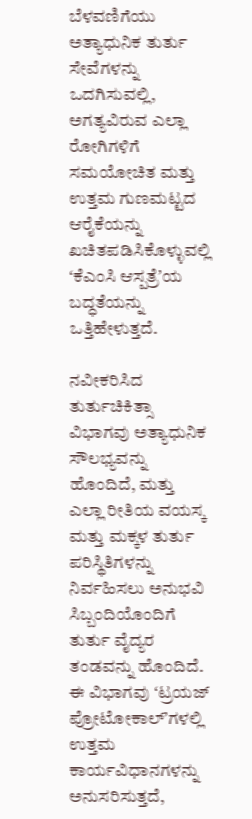ಬೆಳವಣಿಗೆಯು ಅತ್ಯಾಧುನಿಕ ತುರ್ತು ಸೇವೆಗಳನ್ನು ಒದಗಿಸುವಲ್ಲಿ, ಅಗತ್ಯವಿರುವ ಎಲ್ಲಾ ರೋಗಿಗಳಿಗೆ ಸಮಯೋಚಿತ ಮತ್ತು ಉತ್ತಮ ಗುಣಮಟ್ಟದ ಆರೈಕೆಯನ್ನು ಖಚಿತಪಡಿಸಿಕೊಳ್ಳುವಲ್ಲಿ ʻಕೆಎಂಸಿ ಆಸ್ಪತ್ರೆʼಯ ಬದ್ಧತೆಯನ್ನು ಒತ್ತಿಹೇಳುತ್ತದೆ.

ನವೀಕರಿಸಿದ ತುರ್ತುಚಿಕಿತ್ಸಾ ವಿಭಾಗವು ಅತ್ಯಾಧುನಿಕ ಸೌಲಭ್ಯವನ್ನು ಹೊಂದಿದೆ, ಮತ್ತು ಎಲ್ಲಾ ರೀತಿಯ ವಯಸ್ಕ ಮತ್ತು ಮಕ್ಕಳ ತುರ್ತು ಪರಿಸ್ಥಿತಿಗಳನ್ನು ನಿರ್ವಹಿಸಲು ಅನುಭವಿ ಸಿಬ್ಬಂದಿಯೊಂದಿಗೆ ತುರ್ತು ವೈದ್ಯರ ತಂಡವನ್ನು ಹೊಂದಿದೆ.  ಈ ವಿಭಾಗವು ʻಟ್ರಯಜ್ ಪ್ರೋಟೋಕಾಲ್ʼಗಳಲ್ಲಿ ಉತ್ತಮ ಕಾರ್ಯವಿಧಾನಗಳನ್ನು ಅನುಸರಿಸುತ್ತದೆ,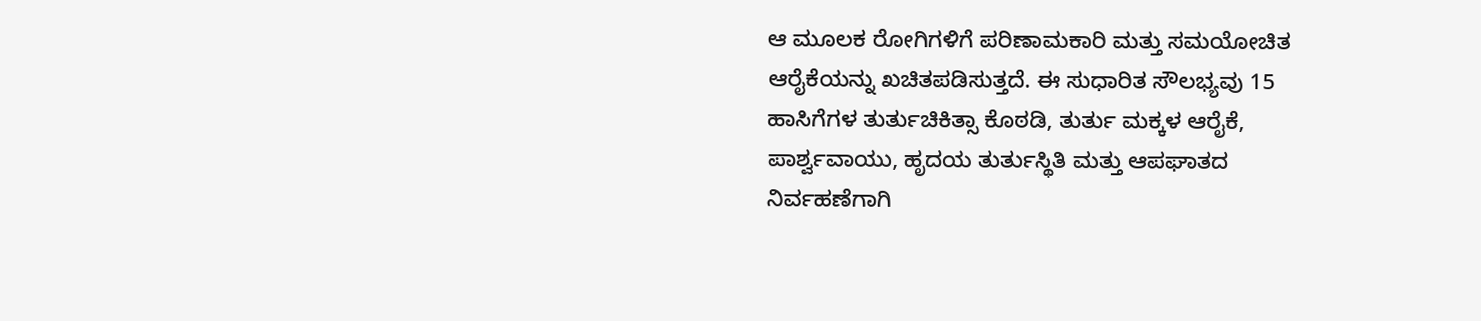ಆ ಮೂಲಕ ರೋಗಿಗಳಿಗೆ ಪರಿಣಾಮಕಾರಿ ಮತ್ತು ಸಮಯೋಚಿತ ಆರೈಕೆಯನ್ನು ಖಚಿತಪಡಿಸುತ್ತದೆ. ಈ ಸುಧಾರಿತ ಸೌಲಭ್ಯವು 15 ಹಾಸಿಗೆಗಳ ತುರ್ತುಚಿಕಿತ್ಸಾ ಕೊಠಡಿ, ತುರ್ತು ಮಕ್ಕಳ ಆರೈಕೆ, ಪಾರ್ಶ್ವವಾಯು, ಹೃದಯ ತುರ್ತುಸ್ಥಿತಿ ಮತ್ತು ಆಪಘಾತದ ನಿರ್ವಹಣೆಗಾಗಿ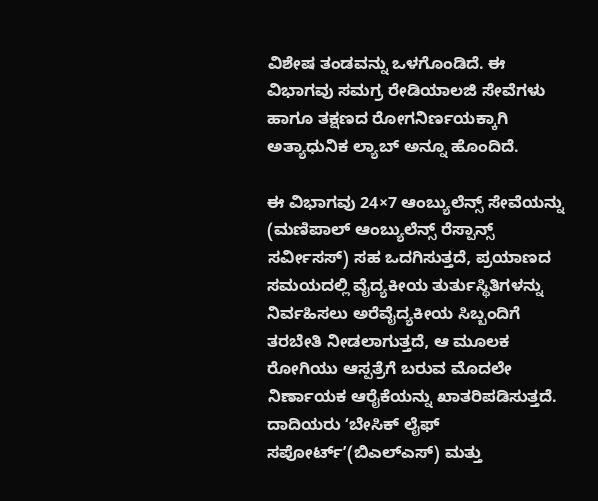ವಿಶೇಷ ತಂಡವನ್ನು ಒಳಗೊಂಡಿದೆ. ಈ ವಿಭಾಗವು ಸಮಗ್ರ ರೇಡಿಯಾಲಜಿ ಸೇವೆಗಳು ಹಾಗೂ ತಕ್ಷಣದ ರೋಗನಿರ್ಣಯಕ್ಕಾಗಿ ಅತ್ಯಾಧುನಿಕ ಲ್ಯಾಬ್ ಅನ್ನೂ ಹೊಂದಿದೆ.

ಈ ವಿಭಾಗವು 24×7 ಆಂಬ್ಯುಲೆನ್ಸ್ ಸೇವೆಯನ್ನು (ಮಣಿಪಾಲ್ ಆಂಬ್ಯುಲೆನ್ಸ್ ರೆಸ್ಪಾನ್ಸ್ ಸರ್ವೀಸಸ್) ಸಹ ಒದಗಿಸುತ್ತದೆ, ಪ್ರಯಾಣದ ಸಮಯದಲ್ಲಿ ವೈದ್ಯಕೀಯ ತುರ್ತುಸ್ಥಿತಿಗಳನ್ನು ನಿರ್ವಹಿಸಲು ಅರೆವೈದ್ಯಕೀಯ ಸಿಬ್ಬಂದಿಗೆ ತರಬೇತಿ ನೀಡಲಾಗುತ್ತದೆ, ಆ ಮೂಲಕ ರೋಗಿಯು ಆಸ್ಪತ್ರೆಗೆ ಬರುವ ಮೊದಲೇ ನಿರ್ಣಾಯಕ ಆರೈಕೆಯನ್ನು ಖಾತರಿಪಡಿಸುತ್ತದೆ. ದಾದಿಯರು ʻಬೇಸಿಕ್ ಲೈಫ್ ಸಪೋರ್ಟ್ʼ(ಬಿಎಲ್ಎಸ್) ಮತ್ತು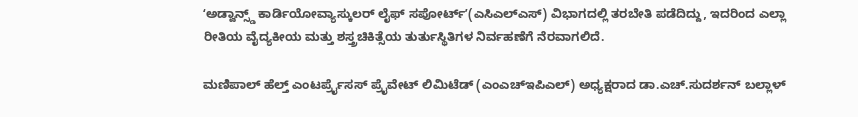ʻಅಡ್ವಾನ್ಸ್ಡ್ ಕಾರ್ಡಿಯೋವ್ಯಾಸ್ಕುಲರ್ ಲೈಫ್ ಸಪೋರ್ಟ್ʼ(ಎಸಿಎಲ್ಎಸ್) ವಿಭಾಗದಲ್ಲಿ ತರಬೇತಿ ಪಡೆದಿದ್ದು, ಇದರಿಂದ ಎಲ್ಲಾ ರೀತಿಯ ವೈದ್ಯಕೀಯ ಮತ್ತು ಶಸ್ತ್ರಚಿಕಿತ್ಸೆಯ ತುರ್ತುಸ್ಥಿತಿಗಳ ನಿರ್ವಹಣೆಗೆ ನೆರವಾಗಲಿದೆ.

ಮಣಿಪಾಲ್ ಹೆಲ್ತ್ ಎಂಟರ್ಪ್ರೈಸಸ್ ಪ್ರೈವೇಟ್ ಲಿಮಿಟೆಡ್ (ಎಂಎಚ್ಇಪಿಎಲ್) ಅಧ್ಯಕ್ಷರಾದ ಡಾ.ಎಚ್.ಸುದರ್ಶನ್ ಬಲ್ಲಾಳ್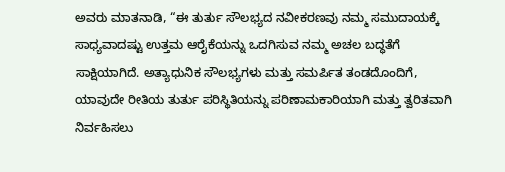ಅವರು ಮಾತನಾಡಿ, “ಈ ತುರ್ತು ಸೌಲಭ್ಯದ ನವೀಕರಣವು ನಮ್ಮ ಸಮುದಾಯಕ್ಕೆ ಸಾಧ್ಯವಾದಷ್ಟು ಉತ್ತಮ ಆರೈಕೆಯನ್ನು ಒದಗಿಸುವ ನಮ್ಮ ಅಚಲ ಬದ್ಧತೆಗೆ ಸಾಕ್ಷಿಯಾಗಿದೆ. ಅತ್ಯಾಧುನಿಕ ಸೌಲಭ್ಯಗಳು ಮತ್ತು ಸಮರ್ಪಿತ ತಂಡದೊಂದಿಗೆ, ಯಾವುದೇ ರೀತಿಯ ತುರ್ತು ಪರಿಸ್ಥಿತಿಯನ್ನು ಪರಿಣಾಮಕಾರಿಯಾಗಿ ಮತ್ತು ತ್ವರಿತವಾಗಿ ನಿರ್ವಹಿಸಲು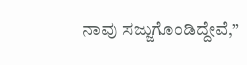ನಾವು ಸಜ್ಜುಗೊಂಡಿದ್ದೇವೆ,”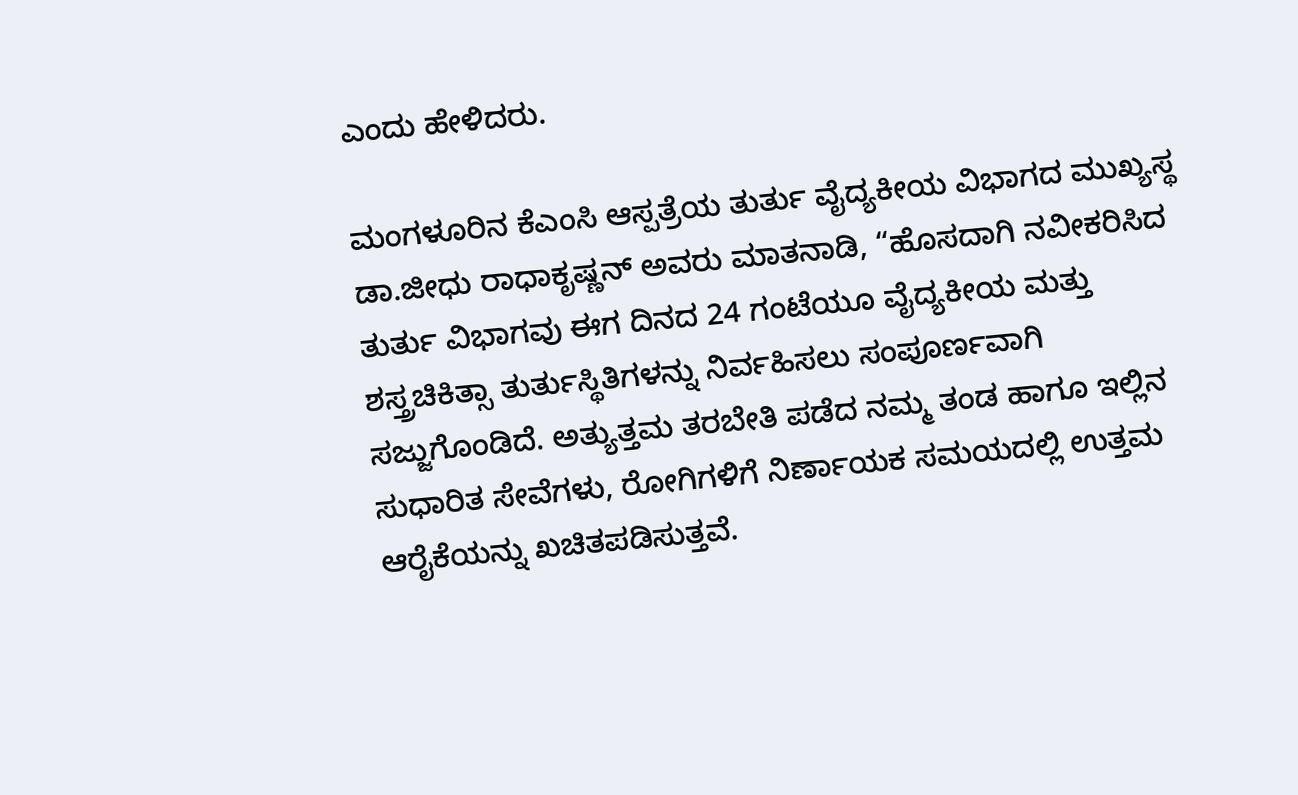ಎಂದು ಹೇಳಿದರು.

ಮಂಗಳೂರಿನ ಕೆಎಂಸಿ ಆಸ್ಪತ್ರೆಯ ತುರ್ತು ವೈದ್ಯಕೀಯ ವಿಭಾಗದ ಮುಖ್ಯಸ್ಥ ಡಾ.ಜೀಧು ರಾಧಾಕೃಷ್ಣನ್ ಅವರು ಮಾತನಾಡಿ, “ಹೊಸದಾಗಿ ನವೀಕರಿಸಿದ ತುರ್ತು ವಿಭಾಗವು ಈಗ ದಿನದ 24 ಗಂಟೆಯೂ ವೈದ್ಯಕೀಯ ಮತ್ತು ಶಸ್ತ್ರಚಿಕಿತ್ಸಾ ತುರ್ತುಸ್ಥಿತಿಗಳನ್ನು ನಿರ್ವಹಿಸಲು ಸಂಪೂರ್ಣವಾಗಿ ಸಜ್ಜುಗೊಂಡಿದೆ. ಅತ್ಯುತ್ತಮ ತರಬೇತಿ ಪಡೆದ ನಮ್ಮ ತಂಡ ಹಾಗೂ ಇಲ್ಲಿನ ಸುಧಾರಿತ ಸೇವೆಗಳು, ರೋಗಿಗಳಿಗೆ ನಿರ್ಣಾಯಕ ಸಮಯದಲ್ಲಿ ಉತ್ತಮ ಆರೈಕೆಯನ್ನು ಖಚಿತಪಡಿಸುತ್ತವೆ.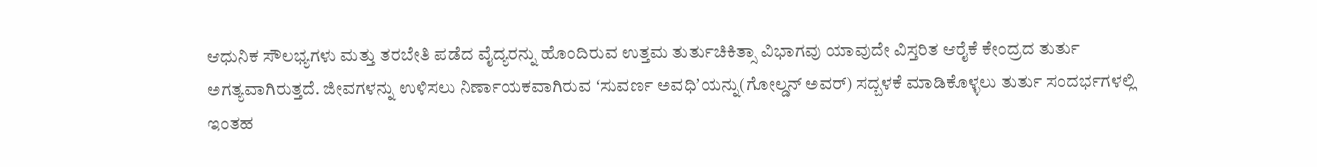ಆಧುನಿಕ ಸೌಲಭ್ಯಗಳು ಮತ್ತು ತರಬೇತಿ ಪಡೆದ ವೈದ್ಯರನ್ನು ಹೊಂದಿರುವ ಉತ್ತಮ ತುರ್ತುಚಿಕಿತ್ಸಾ ವಿಭಾಗವು ಯಾವುದೇ ವಿಸ್ತರಿತ ಆರೈಕೆ ಕೇಂದ್ರದ ತುರ್ತು ಅಗತ್ಯವಾಗಿರುತ್ತದೆ. ಜೀವಗಳನ್ನು ಉಳಿಸಲು ನಿರ್ಣಾಯಕವಾಗಿರುವ ʻಸುವರ್ಣ ಅವಧಿʼಯನ್ನು(ಗೋಲ್ಡನ್ ಅವರ್) ಸದ್ಬಳಕೆ ಮಾಡಿಕೊಳ್ಳಲು ತುರ್ತು ಸಂದರ್ಭಗಳಲ್ಲಿ ಇಂತಹ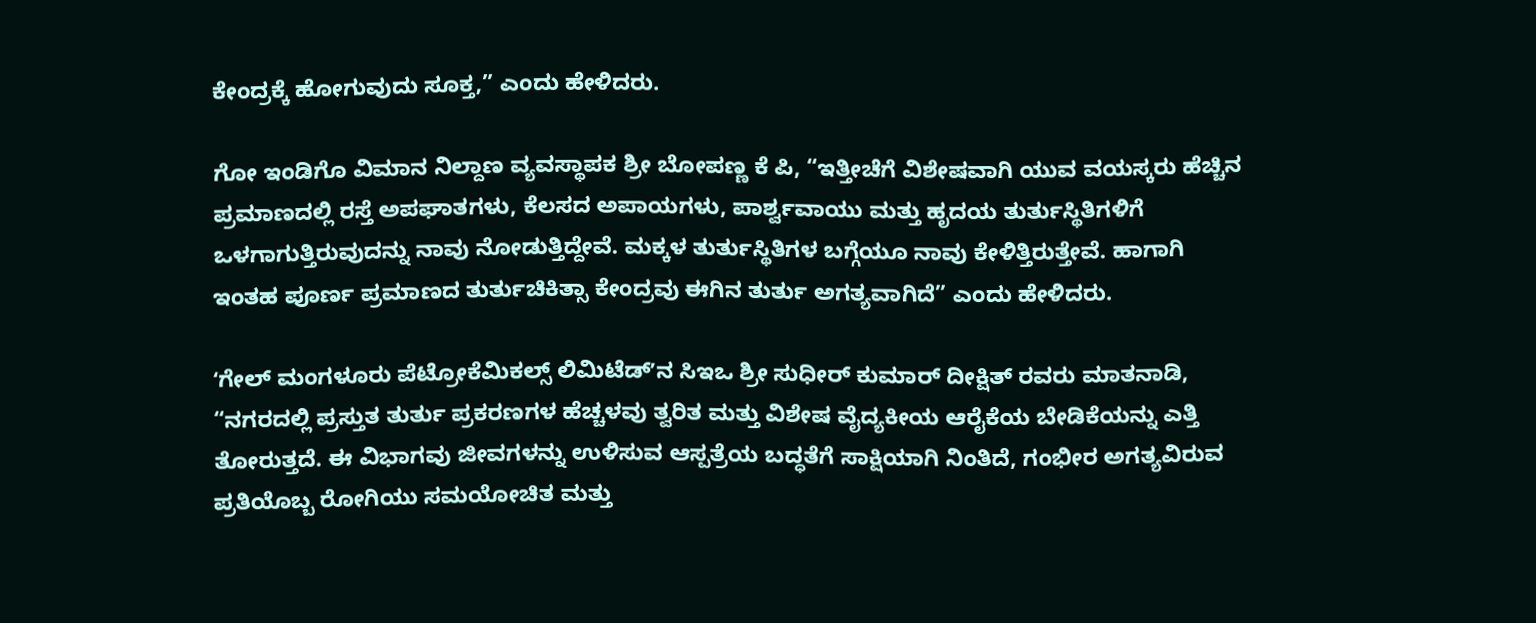ಕೇಂದ್ರಕ್ಕೆ ಹೋಗುವುದು ಸೂಕ್ತ,” ಎಂದು ಹೇಳಿದರು.

ಗೋ ಇಂಡಿಗೊ ವಿಮಾನ ನಿಲ್ದಾಣ ವ್ಯವಸ್ಥಾಪಕ ಶ್ರೀ ಬೋಪಣ್ಣ ಕೆ ಪಿ, “ಇತ್ತೀಚೆಗೆ ವಿಶೇಷವಾಗಿ ಯುವ ವಯಸ್ಕರು ಹೆಚ್ಚಿನ ಪ್ರಮಾಣದಲ್ಲಿ ರಸ್ತೆ ಅಪಘಾತಗಳು, ಕೆಲಸದ ಅಪಾಯಗಳು, ಪಾರ್ಶ್ವವಾಯು ಮತ್ತು ಹೃದಯ ತುರ್ತುಸ್ಥಿತಿಗಳಿಗೆ ಒಳಗಾಗುತ್ತಿರುವುದನ್ನು ನಾವು ನೋಡುತ್ತಿದ್ದೇವೆ. ಮಕ್ಕಳ ತುರ್ತುಸ್ಥಿತಿಗಳ ಬಗ್ಗೆಯೂ ನಾವು ಕೇಳಿತ್ತಿರುತ್ತೇವೆ. ಹಾಗಾಗಿ ಇಂತಹ ಪೂರ್ಣ ಪ್ರಮಾಣದ ತುರ್ತುಚಿಕಿತ್ಸಾ ಕೇಂದ್ರವು ಈಗಿನ ತುರ್ತು ಅಗತ್ಯವಾಗಿದೆ” ಎಂದು ಹೇಳಿದರು.

ʻಗೇಲ್ ಮಂಗಳೂರು ಪೆಟ್ರೋಕೆಮಿಕಲ್ಸ್ ಲಿಮಿಟೆಡ್ʼನ ಸಿಇಒ ಶ್ರೀ ಸುಧೀರ್ ಕುಮಾರ್ ದೀಕ್ಷಿತ್ ರವರು ಮಾತನಾಡಿ, “ನಗರದಲ್ಲಿ ಪ್ರಸ್ತುತ ತುರ್ತು ಪ್ರಕರಣಗಳ ಹೆಚ್ಚಳವು ತ್ವರಿತ ಮತ್ತು ವಿಶೇಷ ವೈದ್ಯಕೀಯ ಆರೈಕೆಯ ಬೇಡಿಕೆಯನ್ನು ಎತ್ತಿ ತೋರುತ್ತದೆ. ಈ ವಿಭಾಗವು ಜೀವಗಳನ್ನು ಉಳಿಸುವ ಆಸ್ಪತ್ರೆಯ ಬದ್ಧತೆಗೆ ಸಾಕ್ಷಿಯಾಗಿ ನಿಂತಿದೆ, ಗಂಭೀರ ಅಗತ್ಯವಿರುವ ಪ್ರತಿಯೊಬ್ಬ ರೋಗಿಯು ಸಮಯೋಚಿತ ಮತ್ತು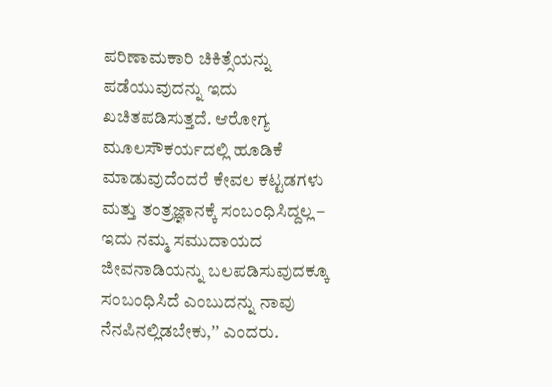ಪರಿಣಾಮಕಾರಿ ಚಿಕಿತ್ಸೆಯನ್ನು ಪಡೆಯುವುದನ್ನು ಇದು ಖಚಿತಪಡಿಸುತ್ತದೆ. ಆರೋಗ್ಯ ಮೂಲಸೌಕರ್ಯದಲ್ಲಿ ಹೂಡಿಕೆ ಮಾಡುವುದೆಂದರೆ ಕೇವಲ ಕಟ್ಟಡಗಳು ಮತ್ತು ತಂತ್ರಜ್ಞಾನಕ್ಕೆ ಸಂಬಂಧಿಸಿದ್ದಲ್ಲ – ಇದು ನಮ್ಮ ಸಮುದಾಯದ ಜೀವನಾಡಿಯನ್ನು ಬಲಪಡಿಸುವುದಕ್ಕೂ ಸಂಬಂಧಿಸಿದೆ ಎಂಬುದನ್ನು ನಾವು ನೆನಪಿನಲ್ಲಿಡಬೇಕು,ʼʼ ಎಂದರು.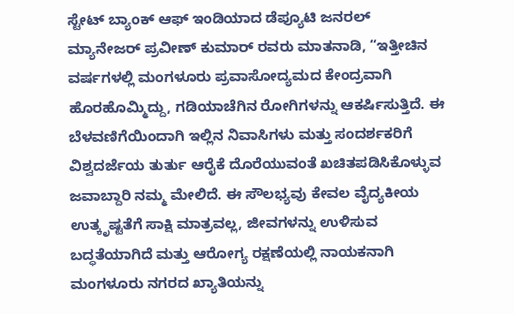ಸ್ಟೇಟ್ ಬ್ಯಾಂಕ್ ಆಫ್ ಇಂಡಿಯಾದ ಡೆಪ್ಯೂಟಿ ಜನರಲ್ ಮ್ಯಾನೇಜರ್ ಪ್ರವೀಣ್ ಕುಮಾರ್ ರವರು ಮಾತನಾಡಿ, “ಇತ್ತೀಚಿನ ವರ್ಷಗಳಲ್ಲಿ ಮಂಗಳೂರು ಪ್ರವಾಸೋದ್ಯಮದ ಕೇಂದ್ರವಾಗಿ ಹೊರಹೊಮ್ಮಿದ್ದು, ಗಡಿಯಾಚೆಗಿನ ರೋಗಿಗಳನ್ನು ಆಕರ್ಷಿಸುತ್ತಿದೆ. ಈ ಬೆಳವಣಿಗೆಯಿಂದಾಗಿ ಇಲ್ಲಿನ ನಿವಾಸಿಗಳು ಮತ್ತು ಸಂದರ್ಶಕರಿಗೆ ವಿಶ್ವದರ್ಜೆಯ ತುರ್ತು ಆರೈಕೆ ದೊರೆಯುವಂತೆ ಖಚಿತಪಡಿಸಿಕೊಳ್ಳುವ ಜವಾಬ್ದಾರಿ ನಮ್ಮ ಮೇಲಿದೆ. ಈ ಸೌಲಭ್ಯವು ಕೇವಲ ವೈದ್ಯಕೀಯ ಉತ್ಕೃಷ್ಟತೆಗೆ ಸಾಕ್ಷಿ ಮಾತ್ರವಲ್ಲ, ಜೀವಗಳನ್ನು ಉಳಿಸುವ ಬದ್ಧತೆಯಾಗಿದೆ ಮತ್ತು ಆರೋಗ್ಯ ರಕ್ಷಣೆಯಲ್ಲಿ ನಾಯಕನಾಗಿ ಮಂಗಳೂರು ನಗರದ ಖ್ಯಾತಿಯನ್ನು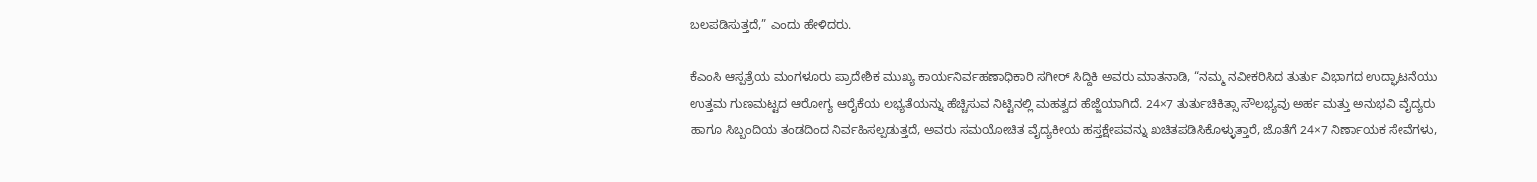ಬಲಪಡಿಸುತ್ತದೆ,” ಎಂದು ಹೇಳಿದರು.

ಕೆಎಂಸಿ ಆಸ್ಪತ್ರೆಯ ಮಂಗಳೂರು ಪ್ರಾದೇಶಿಕ ಮುಖ್ಯ ಕಾರ್ಯನಿರ್ವಹಣಾಧಿಕಾರಿ ಸಗೀರ್ ಸಿದ್ದಿಕಿ ಅವರು ಮಾತನಾಡಿ, “ನಮ್ಮ ನವೀಕರಿಸಿದ ತುರ್ತು ವಿಭಾಗದ ಉದ್ಘಾಟನೆಯು ಉತ್ತಮ ಗುಣಮಟ್ಟದ ಆರೋಗ್ಯ ಆರೈಕೆಯ ಲಭ್ಯತೆಯನ್ನು ಹೆಚ್ಚಿಸುವ ನಿಟ್ಟಿನಲ್ಲಿ ಮಹತ್ವದ ಹೆಜ್ಜೆಯಾಗಿದೆ. 24×7 ತುರ್ತುಚಿಕಿತ್ಸಾ ಸೌಲಭ್ಯವು ಅರ್ಹ ಮತ್ತು ಅನುಭವಿ ವೈದ್ಯರು ಹಾಗೂ ಸಿಬ್ಬಂದಿಯ ತಂಡದಿಂದ ನಿರ್ವಹಿಸಲ್ಪಡುತ್ತದೆ, ಅವರು ಸಮಯೋಚಿತ ವೈದ್ಯಕೀಯ ಹಸ್ತಕ್ಷೇಪವನ್ನು ಖಚಿತಪಡಿಸಿಕೊಳ್ಳುತ್ತಾರೆ, ಜೊತೆಗೆ 24×7 ನಿರ್ಣಾಯಕ ಸೇವೆಗಳು,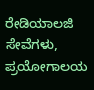ರೇಡಿಯಾಲಜಿ ಸೇವೆಗಳು, ಪ್ರಯೋಗಾಲಯ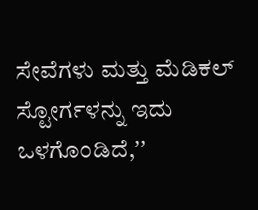ಸೇವೆಗಳು ಮತ್ತು ಮೆಡಿಕಲ್ ಸ್ಟೋರ್ಗಳನ್ನು ಇದು ಒಳಗೊಂಡಿದೆ,ʼʼ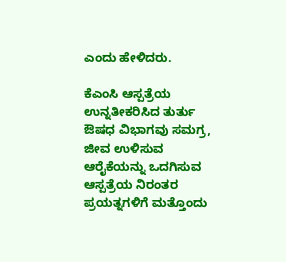ಎಂದು ಹೇಳಿದರು.

ಕೆಎಂಸಿ ಆಸ್ಪತ್ರೆಯ ಉನ್ನತೀಕರಿಸಿದ ತುರ್ತು ಔಷಧ ವಿಭಾಗವು ಸಮಗ್ರ, ಜೀವ ಉಳಿಸುವ ಆರೈಕೆಯನ್ನು ಒದಗಿಸುವ ಆಸ್ಪತ್ರೆಯ ನಿರಂತರ ಪ್ರಯತ್ನಗಳಿಗೆ ಮತ್ತೊಂದು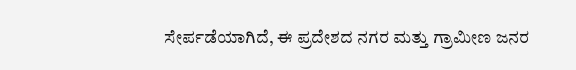ಸೇರ್ಪಡೆಯಾಗಿದೆ, ಈ ಪ್ರದೇಶದ ನಗರ ಮತ್ತು ಗ್ರಾಮೀಣ ಜನರ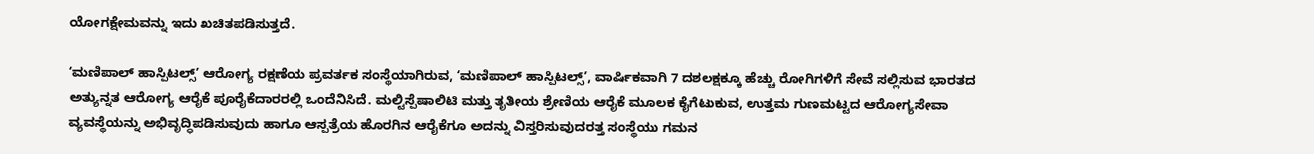ಯೋಗಕ್ಷೇಮವನ್ನು ಇದು ಖಚಿತಪಡಿಸುತ್ತದೆ.

ʻಮಣಿಪಾಲ್ ಹಾಸ್ಪಿಟಲ್ಸ್ʼ ಆರೋಗ್ಯ ರಕ್ಷಣೆಯ ಪ್ರವರ್ತಕ ಸಂಸ್ಥೆಯಾಗಿರುವ, ʻಮಣಿಪಾಲ್ ಹಾಸ್ಪಿಟಲ್ಸ್ʼ, ವಾರ್ಷಿಕವಾಗಿ 7 ದಶಲಕ್ಷಕ್ಕೂ ಹೆಚ್ಚು ರೋಗಿಗಳಿಗೆ ಸೇವೆ ಸಲ್ಲಿಸುವ ಭಾರತದ ಅತ್ಯುನ್ನತ ಆರೋಗ್ಯ ಆರೈಕೆ ಪೂರೈಕೆದಾರರಲ್ಲಿ ಒಂದೆನಿಸಿದೆ. ಮಲ್ಟಿಸ್ಪೆಷಾಲಿಟಿ ಮತ್ತು ತೃತೀಯ ಶ್ರೇಣಿಯ ಆರೈಕೆ ಮೂಲಕ ಕೈಗೆಟುಕುವ, ಉತ್ತಮ ಗುಣಮಟ್ಟದ ಆರೋಗ್ಯಸೇವಾ ವ್ಯವಸ್ಥೆಯನ್ನು ಅಭಿವೃದ್ಧಿಪಡಿಸುವುದು ಹಾಗೂ ಆಸ್ಪತ್ರೆಯ ಹೊರಗಿನ ಆರೈಕೆಗೂ ಅದನ್ನು ವಿಸ್ತರಿಸುವುದರತ್ತ ಸಂಸ್ಥೆಯು ಗಮನ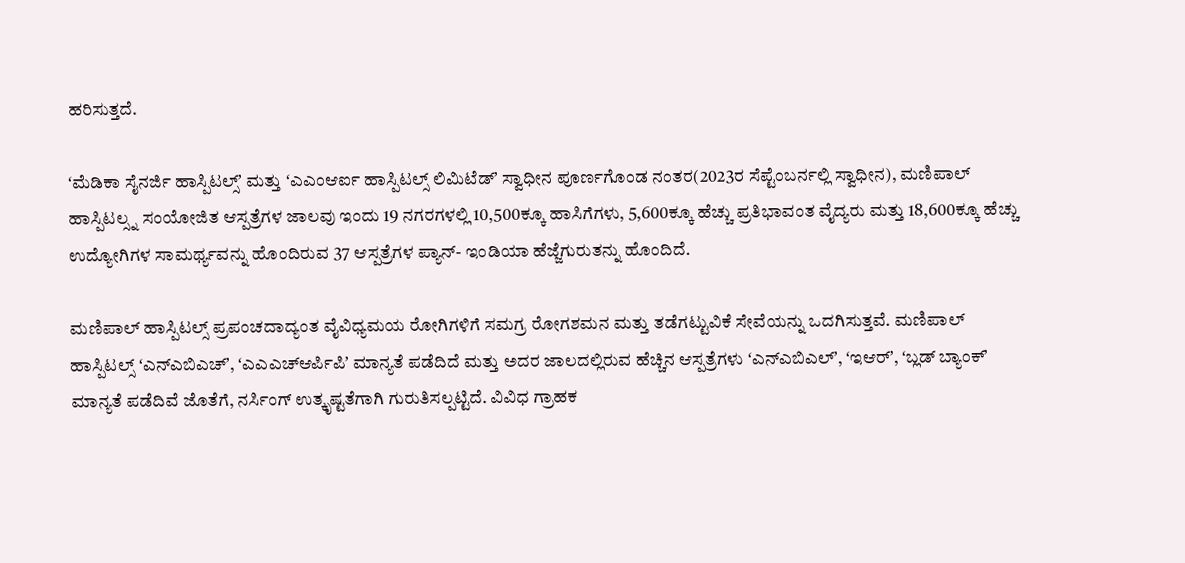ಹರಿಸುತ್ತದೆ.

ʻಮೆಡಿಕಾ ಸೈನರ್ಜಿ ಹಾಸ್ಪಿಟಲ್ಸ್ʼ ಮತ್ತು ʻಎಎಂಆರ್ಐ ಹಾಸ್ಪಿಟಲ್ಸ್ ಲಿಮಿಟೆಡ್ʼ ಸ್ವಾಧೀನ ಪೂರ್ಣಗೊಂಡ ನಂತರ(2023ರ ಸೆಪ್ಟೆಂಬರ್ನಲ್ಲಿ ಸ್ವಾಧೀನ), ಮಣಿಪಾಲ್ ಹಾಸ್ಪಿಟಲ್ಸ್ನ ಸಂಯೋಜಿತ ಆಸ್ಪತ್ರೆಗಳ ಜಾಲವು ಇಂದು 19 ನಗರಗಳಲ್ಲಿ 10,500ಕ್ಕೂ ಹಾಸಿಗೆಗಳು, 5,600ಕ್ಕೂ ಹೆಚ್ಚು ಪ್ರತಿಭಾವಂತ ವೈದ್ಯರು ಮತ್ತು 18,600ಕ್ಕೂ ಹೆಚ್ಚು ಉದ್ಯೋಗಿಗಳ ಸಾಮರ್ಥ್ಯವನ್ನು ಹೊಂದಿರುವ 37 ಆಸ್ಪತ್ರೆಗಳ ಪ್ಯಾನ್- ಇಂಡಿಯಾ ಹೆಜ್ಜೆಗುರುತನ್ನು ಹೊಂದಿದೆ.

ಮಣಿಪಾಲ್ ಹಾಸ್ಪಿಟಲ್ಸ್ ಪ್ರಪಂಚದಾದ್ಯಂತ ವೈವಿಧ್ಯಮಯ ರೋಗಿಗಳಿಗೆ ಸಮಗ್ರ ರೋಗಶಮನ ಮತ್ತು ತಡೆಗಟ್ಟುವಿಕೆ ಸೇವೆಯನ್ನು ಒದಗಿಸುತ್ತವೆ. ಮಣಿಪಾಲ್ ಹಾಸ್ಪಿಟಲ್ಸ್ ʻಎನ್ಎಬಿಎಚ್ʼ, ʻಎಎಎಚ್ಆರ್ಪಿಪಿʼ ಮಾನ್ಯತೆ ಪಡೆದಿದೆ ಮತ್ತು ಅದರ ಜಾಲದಲ್ಲಿರುವ ಹೆಚ್ಚಿನ ಆಸ್ಪತ್ರೆಗಳು ʻಎನ್ಎಬಿಎಲ್ʼ, ʻಇಆರ್ʼ, ʻಬ್ಲಡ್ ಬ್ಯಾಂಕ್ʼ ಮಾನ್ಯತೆ ಪಡೆದಿವೆ ಜೊತೆಗೆ, ನರ್ಸಿಂಗ್ ಉತ್ಕೃಷ್ಟತೆಗಾಗಿ ಗುರುತಿಸಲ್ಪಟ್ಟಿದೆ. ವಿವಿಧ ಗ್ರಾಹಕ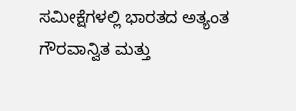ಸಮೀಕ್ಷೆಗಳಲ್ಲಿ ಭಾರತದ ಅತ್ಯಂತ ಗೌರವಾನ್ವಿತ ಮತ್ತು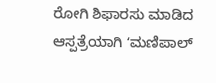ರೋಗಿ ಶಿಫಾರಸು ಮಾಡಿದ ಆಸ್ಪತ್ರೆಯಾಗಿ ʻಮಣಿಪಾಲ್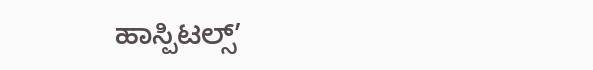ಹಾಸ್ಪಿಟಲ್ಸ್ʼ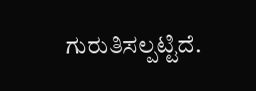ಗುರುತಿಸಲ್ಪಟ್ಟಿದೆ.